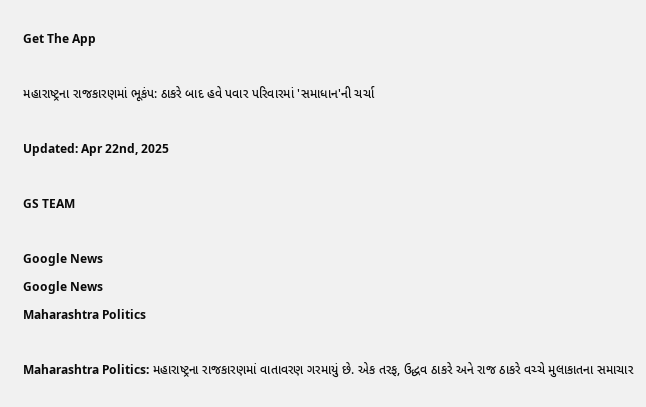Get The App

મહારાષ્ટ્રના રાજકારણમાં ભૂકંપ: ઠાકરે બાદ હવે પવાર પરિવારમાં 'સમાધાન'ની ચર્ચા

Updated: Apr 22nd, 2025

GS TEAM

Google News
Google News
Maharashtra Politics

Maharashtra Politics: મહારાષ્ટ્રના રાજકારણમાં વાતાવરણ ગરમાયું છે. એક તરફ, ઉદ્ધવ ઠાકરે અને રાજ ઠાકરે વચ્ચે મુલાકાતના સમાચાર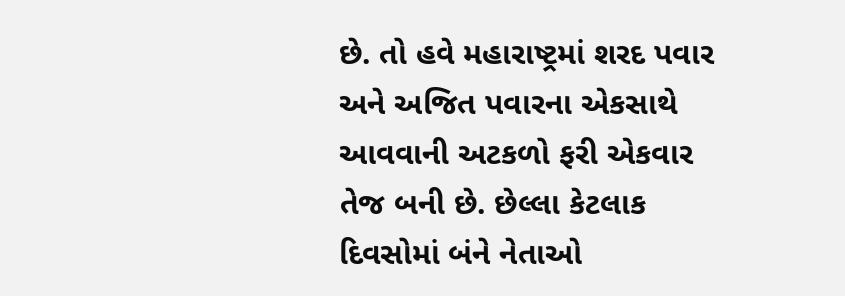છે. તો હવે મહારાષ્ટ્રમાં શરદ પવાર અને અજિત પવારના એકસાથે આવવાની અટકળો ફરી એકવાર તેજ બની છે. છેલ્લા કેટલાક દિવસોમાં બંને નેતાઓ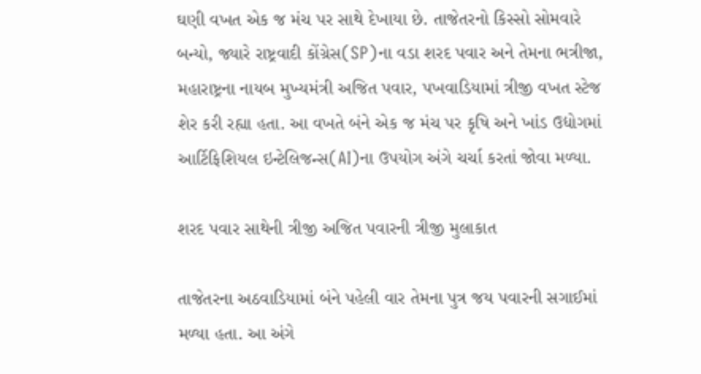ઘણી વખત એક જ મંચ પર સાથે દેખાયા છે. તાજેતરનો કિસ્સો સોમવારે બન્યો, જ્યારે રાષ્ટ્રવાદી કોંગ્રેસ(SP)ના વડા શરદ પવાર અને તેમના ભત્રીજા, મહારાષ્ટ્રના નાયબ મુખ્યમંત્રી અજિત પવાર, પખવાડિયામાં ત્રીજી વખત સ્ટેજ શેર કરી રહ્યા હતા. આ વખતે બંને એક જ મંચ પર કૃષિ અને ખાંડ ઉદ્યોગમાં આર્ટિફિશિયલ ઇન્ટેલિજન્સ(AI)ના ઉપયોગ અંગે ચર્ચા કરતાં જોવા મળ્યા.

શરદ પવાર સાથેની ત્રીજી અજિત પવારની ત્રીજી મુલાકાત

તાજેતરના અઠવાડિયામાં બંને પહેલી વાર તેમના પુત્ર જય પવારની સગાઈમાં મળ્યા હતા. આ અંગે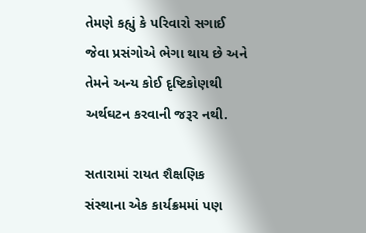તેમણે કહ્યું કે પરિવારો સગાઈ જેવા પ્રસંગોએ ભેગા થાય છે અને તેમને અન્ય કોઈ દૃષ્ટિકોણથી અર્થઘટન કરવાની જરૂર નથી.

સતારામાં રાયત શૈક્ષણિક સંસ્થાના એક કાર્યક્રમમાં પણ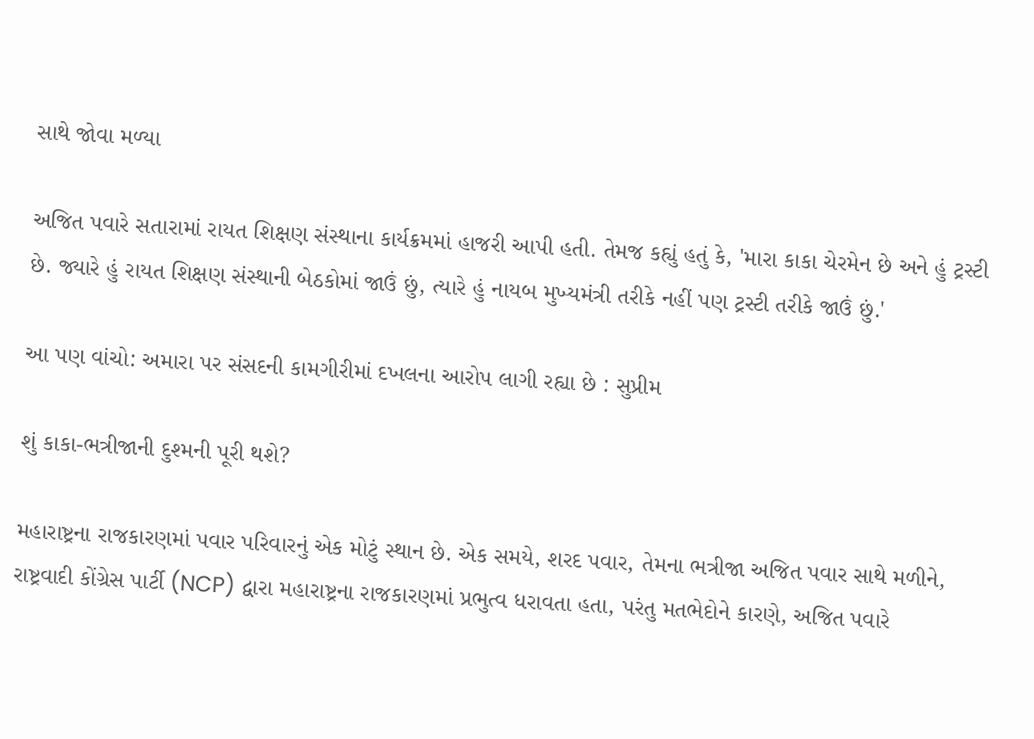સાથે જોવા મળ્યા

અજિત પવારે સતારામાં રાયત શિક્ષણ સંસ્થાના કાર્યક્રમમાં હાજરી આપી હતી. તેમજ કહ્યું હતું કે, 'મારા કાકા ચેરમેન છે અને હું ટ્રસ્ટી છે. જ્યારે હું રાયત શિક્ષણ સંસ્થાની બેઠકોમાં જાઉં છું, ત્યારે હું નાયબ મુખ્યમંત્રી તરીકે નહીં પણ ટ્રસ્ટી તરીકે જાઉં છું.'

આ પણ વાંચો: અમારા પર સંસદની કામગીરીમાં દખલના આરોપ લાગી રહ્યા છે : સુપ્રીમ

શું કાકા-ભત્રીજાની દુશ્મની પૂરી થશે?

મહારાષ્ટ્રના રાજકારણમાં પવાર પરિવારનું એક મોટું સ્થાન છે. એક સમયે, શરદ પવાર, તેમના ભત્રીજા અજિત પવાર સાથે મળીને, રાષ્ટ્રવાદી કોંગ્રેસ પાર્ટી (NCP) દ્વારા મહારાષ્ટ્રના રાજકારણમાં પ્રભુત્વ ધરાવતા હતા, પરંતુ મતભેદોને કારણે, અજિત પવારે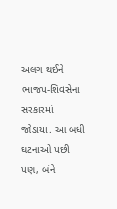અલગ થઈને ભાજપ-શિવસેના સરકારમાં જોડાયા. આ બધી ઘટનાઓ પછી પણ, બંને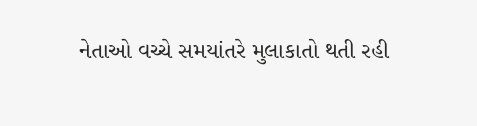નેતાઓ વચ્ચે સમયાંતરે મુલાકાતો થતી રહી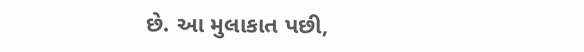છે. આ મુલાકાત પછી,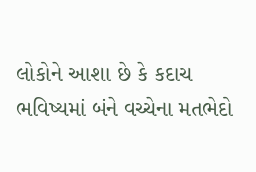લોકોને આશા છે કે કદાચ ભવિષ્યમાં બંને વચ્ચેના મતભેદો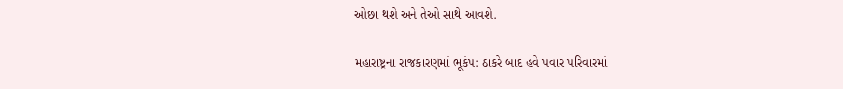ઓછા થશે અને તેઓ સાથે આવશે.

મહારાષ્ટ્રના રાજકારણમાં ભૂકંપ: ઠાકરે બાદ હવે પવાર પરિવારમાં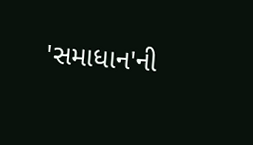'સમાધાન'ની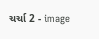ચર્ચા 2 - image